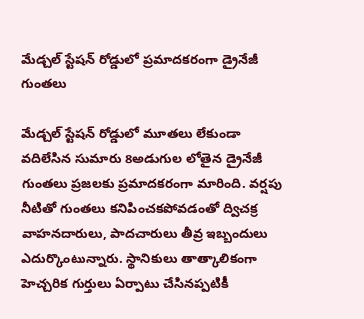మేడ్చల్ స్టేషన్ రోడ్డులో ప్రమాదకరంగా డ్రైనేజీ గుంతలు

మేడ్చల్ స్టేషన్ రోడ్డులో మూతలు లేకుండా వదిలేసిన సుమారు 8అడుగుల లోతైన డ్రైనేజీ గుంతలు ప్రజలకు ప్రమాదకరంగా మారింది. వర్షపు నీటితో గుంతలు కనిపించకపోవడంతో ద్విచక్ర వాహనదారులు, పాదచారులు తీవ్ర ఇబ్బందులు ఎదుర్కొంటున్నారు. స్థానికులు తాత్కాలికంగా హెచ్చరిక గుర్తులు ఏర్పాటు చేసినప్పటికీ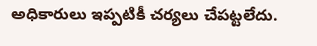అధికారులు ఇప్పటికీ చర్యలు చేపట్టలేదు.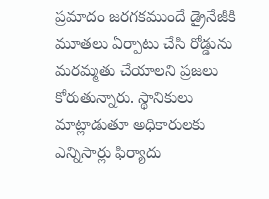ప్రమాదం జరగకముందే డ్రైనేజీకి మూతలు ఏర్పాటు చేసి రోడ్డును మరమ్మతు చేయాలని ప్రజలు కోరుతున్నారు. స్థానికులు మాట్లాడుతూ అధికారులకు ఎన్నిసార్లు ఫిర్యాదు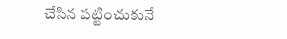చేసిన పట్టించుకునే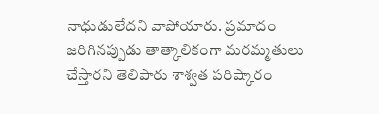నాధుడులేదని వాపోయారు. ప్రమాదం జరిగినప్పుడు తాత్కాలికంగా మరమ్మతులు చేస్తారని తెలిపారు శాశ్వత పరిష్కారం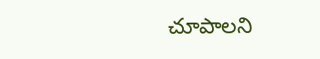చూపాలని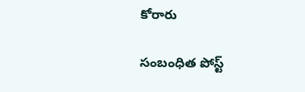కోరారు

సంబంధిత పోస్ట్